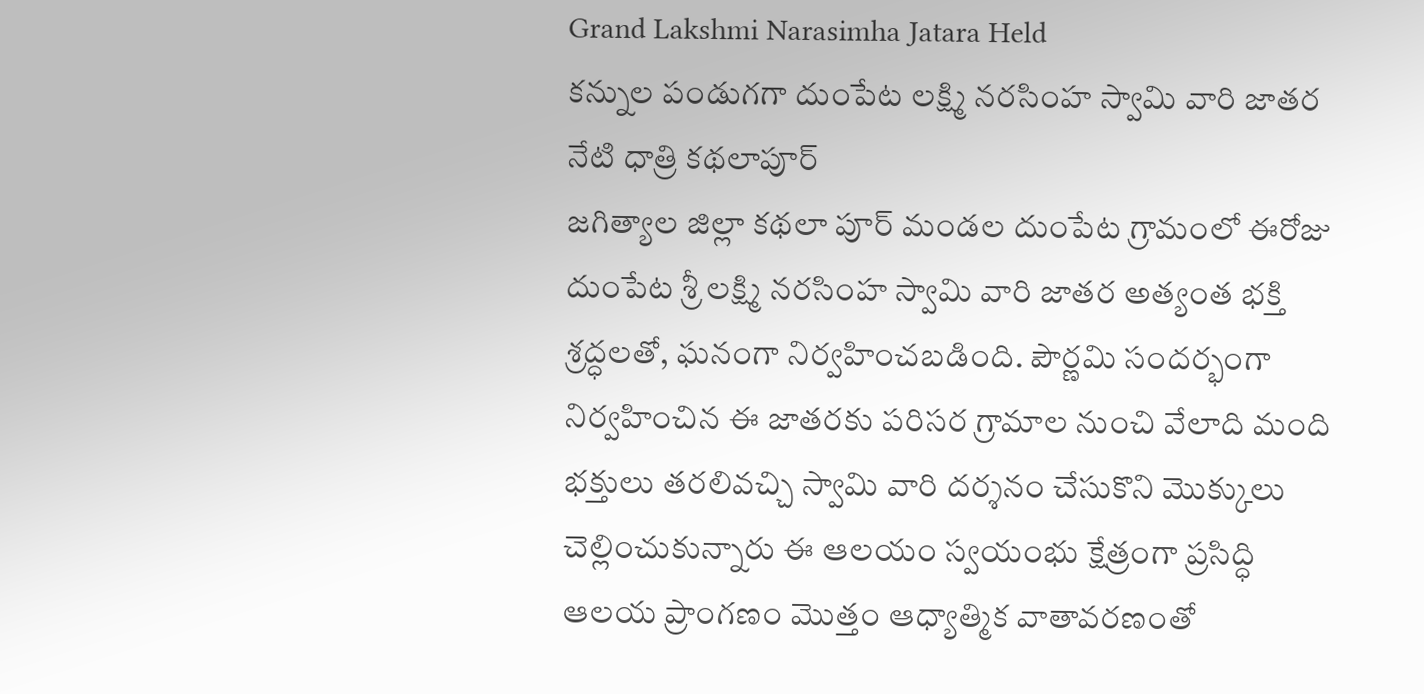Grand Lakshmi Narasimha Jatara Held
కన్నుల పండుగగా దుంపేట లక్ష్మి నరసింహ స్వామి వారి జాతర
నేటి ధాత్రి కథలాపూర్
జగిత్యాల జిల్లా కథలా పూర్ మండల దుంపేట గ్రామంలో ఈరోజు దుంపేట శ్రీ లక్ష్మి నరసింహ స్వామి వారి జాతర అత్యంత భక్తి శ్రద్ధలతో, ఘనంగా నిర్వహించబడింది. పౌర్ణమి సందర్భంగా నిర్వహించిన ఈ జాతరకు పరిసర గ్రామాల నుంచి వేలాది మంది భక్తులు తరలివచ్చి స్వామి వారి దర్శనం చేసుకొని మొక్కులు చెల్లించుకున్నారు ఈ ఆలయం స్వయంభు క్షేత్రంగా ప్రసిద్ధి ఆలయ ప్రాంగణం మొత్తం ఆధ్యాత్మిక వాతావరణంతో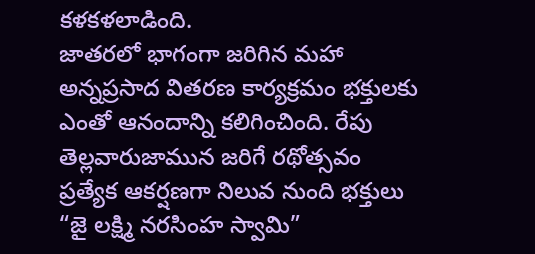కళకళలాడింది.
జాతరలో భాగంగా జరిగిన మహా అన్నప్రసాద వితరణ కార్యక్రమం భక్తులకు ఎంతో ఆనందాన్ని కలిగించింది. రేపు తెల్లవారుజామున జరిగే రథోత్సవం ప్రత్యేక ఆకర్షణగా నిలువ నుంది భక్తులు “జై లక్ష్మి నరసింహ స్వామి”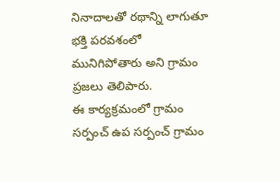నినాదాలతో రథాన్ని లాగుతూ భక్తి పరవశంలో మునిగిపోతారు అని గ్రామం ప్రజలు తెలిపారు.
ఈ కార్యక్రమంలో గ్రామం సర్పంచ్ ఉప సర్పంచ్ గ్రామం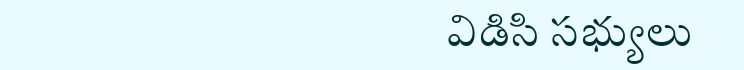విడిసి సభ్యులు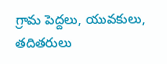గ్రామ పెద్దలు, యువకులు, తదితరులు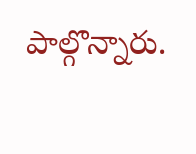పాల్గొన్నారు.